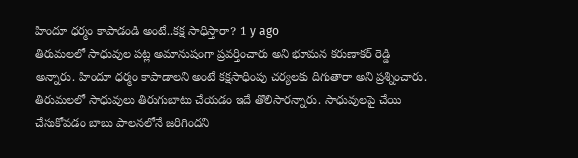హిందూ ధర్మం కాపాడండి అంటే..కక్ష సాధిస్తారా? 1 y ago
తిరుమలలో సాధువుల పట్ల అమానుషంగా ప్రవర్తించారు అని భూమన కరుణాకర్ రెడ్డి అన్నారు. హిందూ ధర్మం కాపాడాలని అంటే కక్షసాధింపు చర్యలకు దిగుతారా అని ప్రశ్నించారు. తిరుమలలో సాధువులు తిరుగుబాటు చేయడం ఇదే తొలిసారన్నారు. సాధువులపై చేయి చేసుకోవడం బాబు పాలనలోనే జరిగిందని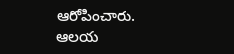ఆరోపించారు. ఆలయ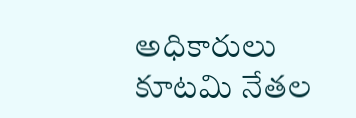అధికారులు కూటమి నేతల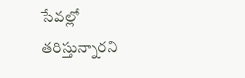సేవల్లో తరిస్తున్నారని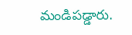మండిపడ్డారు.